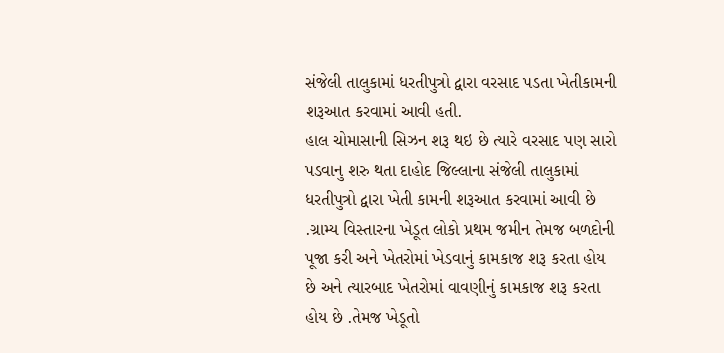સંજેલી તાલુકામાં ધરતીપુત્રો દ્વારા વરસાદ પડતા ખેતીકામની શરૂઆત કરવામાં આવી હતી.
હાલ ચોમાસાની સિઝન શરૂ થઇ છે ત્યારે વરસાદ પણ સારો પડવાનુ શરુ થતા દાહોદ જિલ્લાના સંજેલી તાલુકામાં ધરતીપુત્રો દ્વારા ખેતી કામની શરૂઆત કરવામાં આવી છે .ગ્રામ્ય વિસ્તારના ખેડૂત લોકો પ્રથમ જમીન તેમજ બળદોની પૂજા કરી અને ખેતરોમાં ખેડવાનું કામકાજ શરૂ કરતા હોય છે અને ત્યારબાદ ખેતરોમાં વાવણીનું કામકાજ શરૂ કરતા હોય છે .તેમજ ખેડૂતો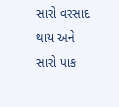સારો વરસાદ થાય અને સારો પાક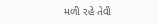મળી રહે તેવી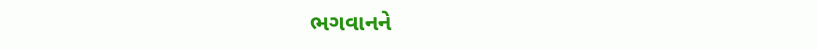ભગવાનને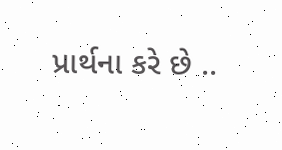પ્રાર્થના કરે છે ..